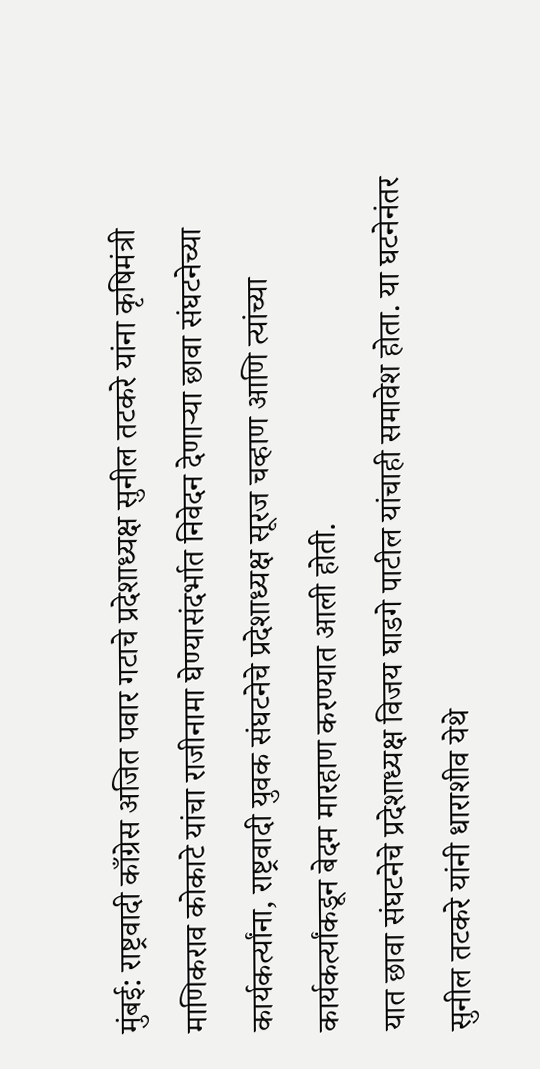मुंबई: राष्ट्रवादी काँग्रेस अजित पवार गटाचे प्रदेशाध्यक्ष सुनील तटकरे यांना कृषिमंत्री माणिकराव कोकाटे यांचा राजीनामा घेण्यासंदर्भात निवेदन देणाऱ्या छावा संघटनेच्या कार्यकर्त्यांना, राष्ट्रवादी युवक संघटनेचे प्रदेशाध्यक्ष सूरज चव्हाण आणि त्यांच्या कार्यकर्त्यांकडून बेदम मारहाण करण्यात आली होती.
यात छावा संघटनेचे प्रदेशाध्यक्ष विजय घाडगे पाटील यांचाही समावेश होता. या घटनेनंतर सुनील तटकरे यांनी धाराशीव येथे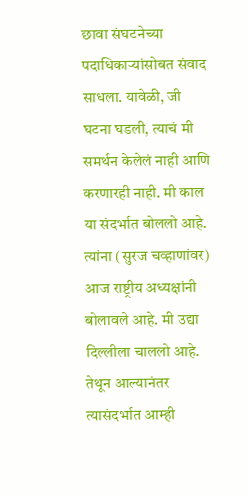छावा संघटनेच्या पदाधिकाऱ्यांसोबत संवाद साधला. यावेळी, जी घटना घडली, त्याचं मी समर्थन केलेलं नाही आणि करणारही नाही. मी काल या संदर्भात बोललो आहे. त्यांना (सुरज चव्हाणांवर) आज राष्ट्रीय अध्यक्षांनी बोलावले आहे. मी उद्या दिल्लीला चाललो आहे. तेथून आल्यानंतर त्यासंदर्भात आम्ही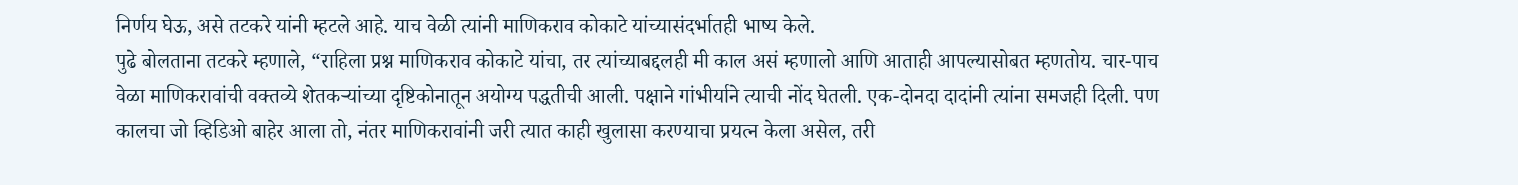निर्णय घेऊ, असे तटकरे यांनी म्हटले आहे. याच वेळी त्यांनी माणिकराव कोकाटे यांच्यासंदर्भातही भाष्य केले.
पुढे बोलताना तटकरे म्हणाले, “राहिला प्रश्न माणिकराव कोकाटे यांचा, तर त्यांच्याबद्दलही मी काल असं म्हणालो आणि आताही आपल्यासोबत म्हणतोय. चार-पाच वेळा माणिकरावांची वक्तव्ये शेतकऱ्यांच्या दृष्टिकोनातून अयोग्य पद्धतीची आली. पक्षाने गांभीर्याने त्याची नोंद घेतली. एक-दोनदा दादांनी त्यांना समजही दिली. पण कालचा जो व्हिडिओ बाहेर आला तो, नंतर माणिकरावांनी जरी त्यात काही खुलासा करण्याचा प्रयत्न केला असेल, तरी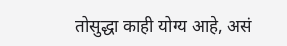तोसुद्धा काही योग्य आहे, असं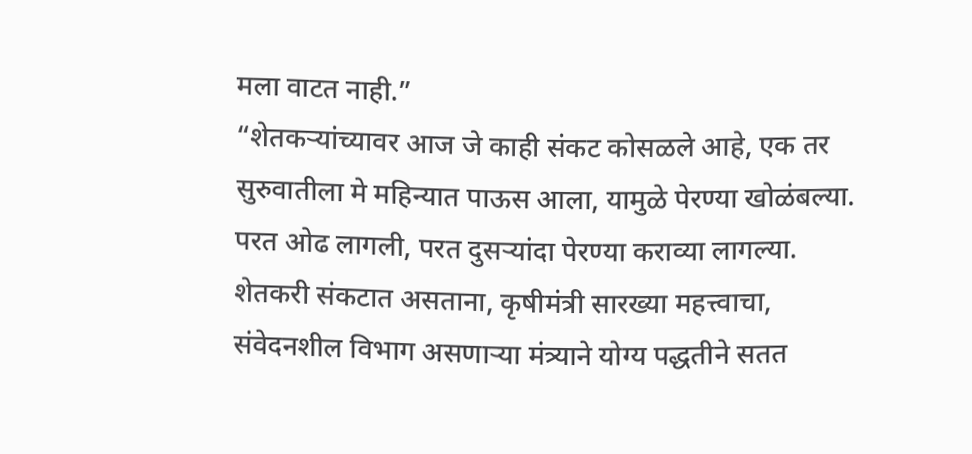मला वाटत नाही.”
“शेतकऱ्यांच्यावर आज जे काही संकट कोसळले आहे, एक तर सुरुवातीला मे महिन्यात पाऊस आला, यामुळे पेरण्या खोळंबल्या. परत ओढ लागली, परत दुसऱ्यांदा पेरण्या कराव्या लागल्या. शेतकरी संकटात असताना, कृषीमंत्री सारख्या महत्त्वाचा, संवेदनशील विभाग असणाऱ्या मंत्र्याने योग्य पद्धतीने सतत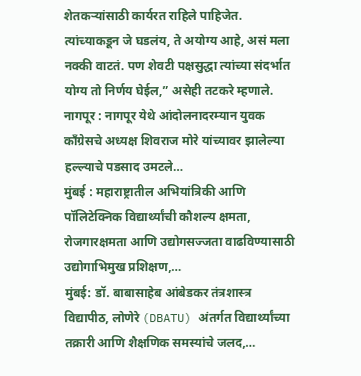शेतकऱ्यांसाठी कार्यरत राहिले पाहिजेत. त्यांच्याकडून जे घडलंय, ते अयोग्य आहे, असं मला नक्की वाटतं. पण शेवटी पक्षसुद्धा त्यांच्या संदर्भात योग्य तो निर्णय घेईल,” असेही तटकरे म्हणाले.
नागपूर : नागपूर येथे आंदोलनादरम्यान युवक काँग्रेसचे अध्यक्ष शिवराज मोरे यांच्यावर झालेल्या हल्ल्याचे पडसाद उमटले…
मुंबई : महाराष्ट्रातील अभियांत्रिकी आणि पॉलिटेक्निक विद्यार्थ्यांची कौशल्य क्षमता, रोजगारक्षमता आणि उद्योगसज्जता वाढविण्यासाठी उद्योगाभिमुख प्रशिक्षण,…
मुंबई: डॉ. बाबासाहेब आंबेडकर तंत्रशास्त्र विद्यापीठ, लोणेरे (DBATU) अंतर्गत विद्यार्थ्यांच्या तक्रारी आणि शैक्षणिक समस्यांचे जलद,…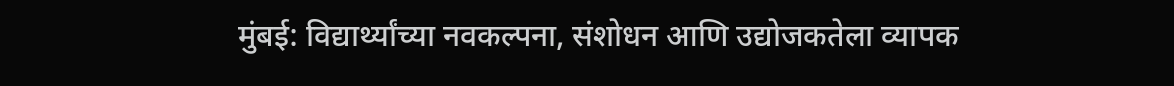मुंबई: विद्यार्थ्यांच्या नवकल्पना, संशोधन आणि उद्योजकतेला व्यापक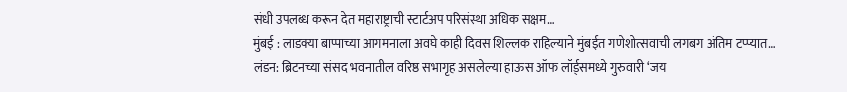संधी उपलब्ध करून देत महाराष्ट्राची स्टार्टअप परिसंस्था अधिक सक्षम…
मुंबई : लाडक्या बाप्पाच्या आगमनाला अवघे काही दिवस शिल्लक राहिल्याने मुंबईत गणेशोत्सवाची लगबग अंतिम टप्प्यात…
लंडन: ब्रिटनच्या संसद भवनातील वरिष्ठ सभागृह असलेल्या हाऊस ऑफ लॉर्ड्समध्ये गुरुवारी ‘जय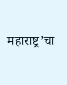महाराष्ट्र’चा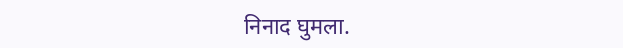निनाद घुमला.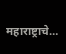महाराष्ट्राचे…